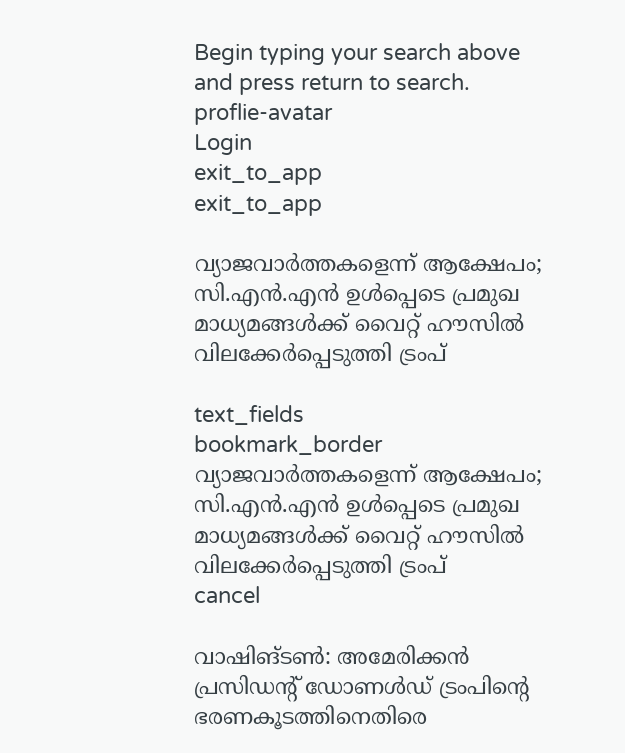Begin typing your search above and press return to search.
proflie-avatar
Login
exit_to_app
exit_to_app

വ്യാജവാർത്തകളെന്ന് ആക്ഷേപം; സി.എൻ.എൻ ഉൾപ്പെടെ പ്രമുഖ മാധ്യമങ്ങൾക്ക് വൈറ്റ് ഹൗസിൽ വിലക്കേർപ്പെടുത്തി ട്രംപ്

text_fields
bookmark_border
വ്യാജവാർത്തകളെന്ന് ആക്ഷേപം; സി.എൻ.എൻ ഉൾപ്പെടെ പ്രമുഖ മാധ്യമങ്ങൾക്ക് വൈറ്റ് ഹൗസിൽ വിലക്കേർപ്പെടുത്തി ട്രംപ്
cancel

വാഷിങ്ടൺ: അമേരിക്കൻ പ്രസിഡന്റ് ഡോണൾഡ് ട്രംപിന്റെ ഭരണകൂടത്തിനെതിരെ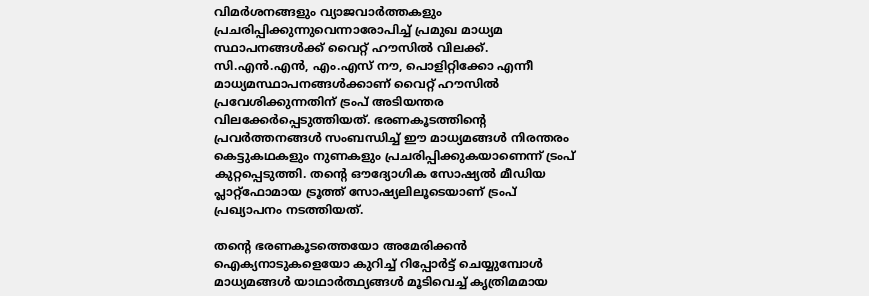വിമർശനങ്ങളും വ്യാജവാർത്തകളും പ്രചരിപ്പിക്കുന്നുവെന്നാരോപിച്ച് പ്രമുഖ മാധ്യമ സ്ഥാപനങ്ങൾക്ക് വൈറ്റ് ഹൗസിൽ വിലക്ക്. സി.എൻ.എൻ, എം.എസ് നൗ, പൊളിറ്റിക്കോ എന്നീ മാധ്യമസ്ഥാപനങ്ങൾക്കാണ് വൈറ്റ് ഹൗസിൽ പ്രവേശിക്കുന്നതിന് ട്രംപ് അടിയന്തര വിലക്കേർപ്പെടുത്തിയത്. ഭരണകൂടത്തിന്റെ പ്രവർത്തനങ്ങൾ സംബന്ധിച്ച് ഈ മാധ്യമങ്ങൾ നിരന്തരം കെട്ടുകഥകളും നുണകളും പ്രചരിപ്പിക്കുകയാണെന്ന് ട്രംപ് കുറ്റപ്പെടുത്തി. തന്റെ ഔദ്യോഗിക സോഷ്യൽ മീഡിയ പ്ലാറ്റ്‌ഫോമായ ട്രൂത്ത് സോഷ്യലിലൂടെയാണ് ട്രംപ് പ്രഖ്യാപനം നടത്തിയത്.

തന്റെ ഭരണകൂടത്തെയോ അമേരിക്കൻ ഐക്യനാടുകളെയോ കുറിച്ച് റിപ്പോർട്ട് ചെയ്യുമ്പോൾ മാധ്യമങ്ങൾ യാഥാർത്ഥ്യങ്ങൾ മൂടിവെച്ച് കൃത്രിമമായ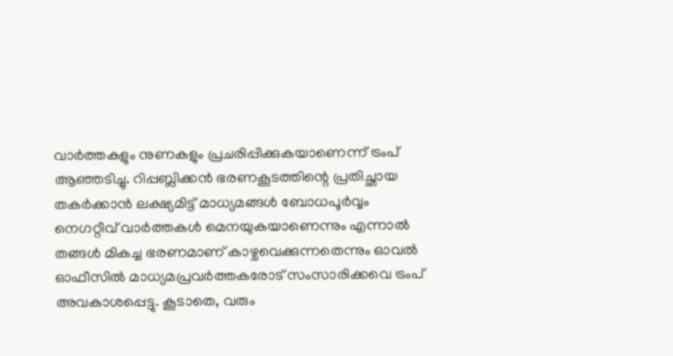വാർത്തകളും നുണകളും പ്രചരിപ്പിക്കുകയാണെന്ന് ട്രംപ് ആഞ്ഞടിച്ചു. റിപ്പബ്ലിക്കൻ ഭരണകൂടത്തിന്റെ പ്രതിച്ഛായ തകർക്കാൻ ലക്ഷ്യമിട്ട് മാധ്യമങ്ങൾ ബോധപൂർവ്വം നെഗറ്റീവ് വാർത്തകൾ മെനയുകയാണെന്നും എന്നാൽ തങ്ങൾ മികച്ച ഭരണമാണ് കാഴ്ചവെക്കുന്നതെന്നും ഓവൽ ഓഫീസിൽ മാധ്യമപ്രവർത്തകരോട് സംസാരിക്കവെ ട്രംപ് അവകാശപ്പെട്ടു. കൂടാതെ, വരും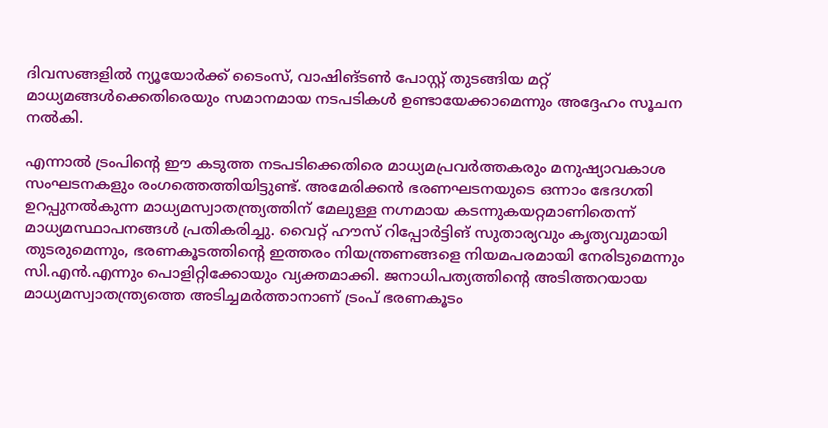ദിവസങ്ങളിൽ ന്യൂയോർക്ക് ടൈംസ്, വാഷിങ്ടൺ പോസ്റ്റ് തുടങ്ങിയ മറ്റ് മാധ്യമങ്ങൾക്കെതിരെയും സമാനമായ നടപടികൾ ഉണ്ടായേക്കാമെന്നും അദ്ദേഹം സൂചന നൽകി.

എന്നാൽ ട്രംപിന്റെ ഈ കടുത്ത നടപടിക്കെതിരെ മാധ്യമപ്രവർത്തകരും മനുഷ്യാവകാശ സംഘടനകളും രംഗത്തെത്തിയിട്ടുണ്ട്. അമേരിക്കൻ ഭരണഘടനയുടെ ഒന്നാം ഭേദഗതി ഉറപ്പുനൽകുന്ന മാധ്യമസ്വാതന്ത്ര്യത്തിന് മേലുള്ള നഗ്നമായ കടന്നുകയറ്റമാണിതെന്ന് മാധ്യമസ്ഥാപനങ്ങൾ പ്രതികരിച്ചു. വൈറ്റ് ഹൗസ് റിപ്പോർട്ടിങ് സുതാര്യവും കൃത്യവുമായി തുടരുമെന്നും, ഭരണകൂടത്തിന്റെ ഇത്തരം നിയന്ത്രണങ്ങളെ നിയമപരമായി നേരിടുമെന്നും സി.എൻ.എന്നും പൊളിറ്റിക്കോയും വ്യക്തമാക്കി. ജനാധിപത്യത്തിന്റെ അടിത്തറയായ മാധ്യമസ്വാതന്ത്ര്യത്തെ അടിച്ചമർത്താനാണ് ട്രംപ് ഭരണകൂടം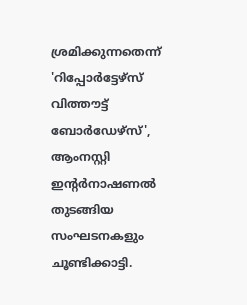ശ്രമിക്കുന്നതെന്ന് 'റിപ്പോർട്ടേഴ്സ് വിത്തൗട്ട് ബോർഡേഴ്സ്', ആംനസ്റ്റി ഇന്റർനാഷണൽ തുടങ്ങിയ സംഘടനകളും ചൂണ്ടിക്കാട്ടി.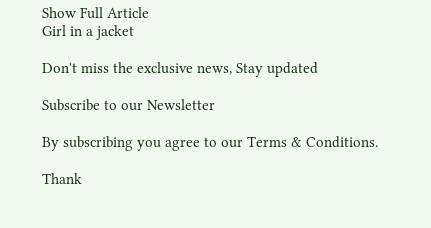Show Full Article
Girl in a jacket

Don't miss the exclusive news, Stay updated

Subscribe to our Newsletter

By subscribing you agree to our Terms & Conditions.

Thank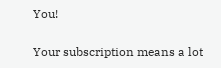You!

Your subscription means a lot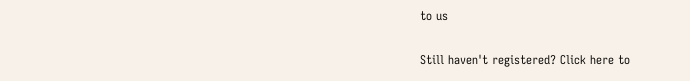to us

Still haven't registered? Click here to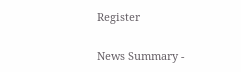Register

News Summary -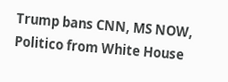Trump bans CNN, MS NOW, Politico from White House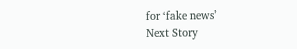for ‘fake news’
Next Story